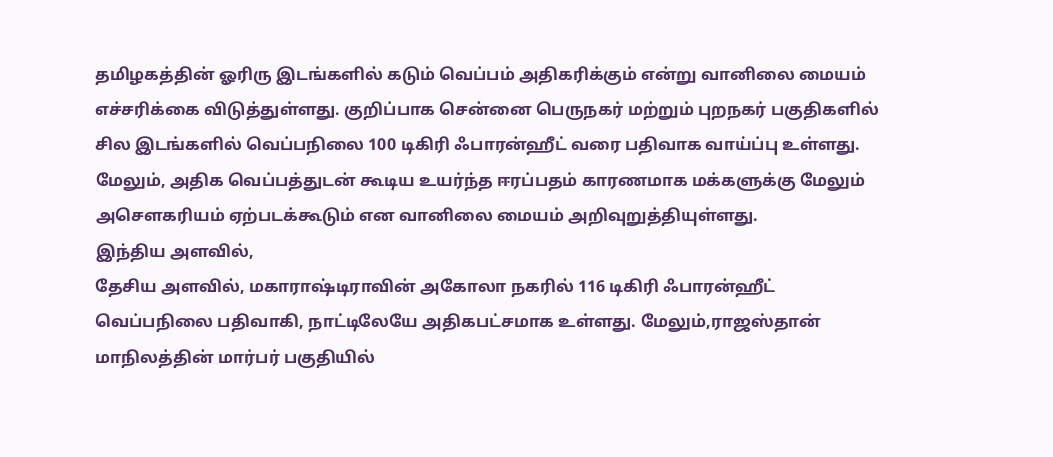தமிழகத்தின் ஓரிரு இடங்களில் கடும் வெப்பம் அதிகரிக்கும் என்று வானிலை மையம் எச்சரிக்கை விடுத்துள்ளது. குறிப்பாக சென்னை பெருநகர் மற்றும் புறநகர் பகுதிகளில் சில இடங்களில் வெப்பநிலை 100 டிகிரி ஃபாரன்ஹீட் வரை பதிவாக வாய்ப்பு உள்ளது.
மேலும், அதிக வெப்பத்துடன் கூடிய உயர்ந்த ஈரப்பதம் காரணமாக மக்களுக்கு மேலும் அசௌகரியம் ஏற்படக்கூடும் என வானிலை மையம் அறிவுறுத்தியுள்ளது.
இந்திய அளவில்,
தேசிய அளவில், மகாராஷ்டிராவின் அகோலா நகரில் 116 டிகிரி ஃபாரன்ஹீட் வெப்பநிலை பதிவாகி, நாட்டிலேயே அதிகபட்சமாக உள்ளது. மேலும்,ராஜஸ்தான் மாநிலத்தின் மார்பர் பகுதியில்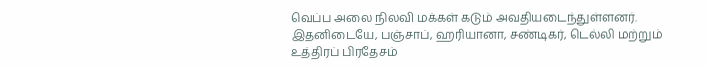வெப்ப அலை நிலவி மக்கள் கடும் அவதியடைந்துள்ளனர்.
இதனிடையே, பஞ்சாப், ஹரியானா, சண்டிகர், டெல்லி மற்றும் உத்திரப் பிரதேசம்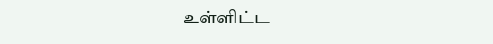உள்ளிட்ட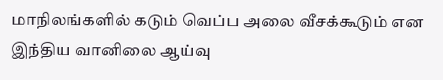மாநிலங்களில் கடும் வெப்ப அலை வீசக்கூடும் என இந்திய வானிலை ஆய்வு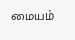மையம்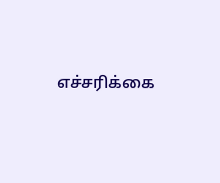எச்சரிக்கை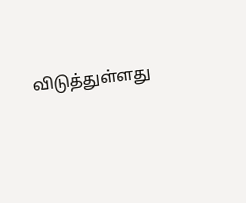விடுத்துள்ளது